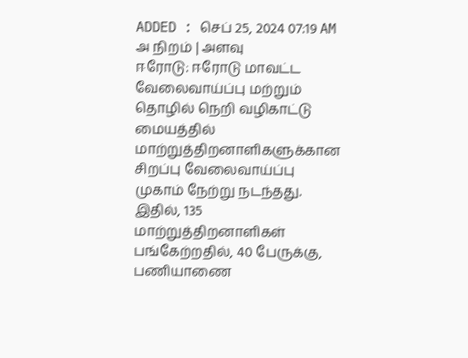ADDED : செப் 25, 2024 07:19 AM
அ நிறம் | அளவு
ஈரோடு: ஈரோடு மாவட்ட வேலைவாய்ப்பு மற்றும் தொழில் நெறி வழிகாட்டு மையத்தில் மாற்றுத்திறனாளிகளுக்கான சிறப்பு வேலைவாய்ப்பு முகாம் நேற்று நடந்தது. இதில், 135 மாற்றுத்திறனாளிகள் பங்கேற்றதில், 40 பேருக்கு, பணியாணை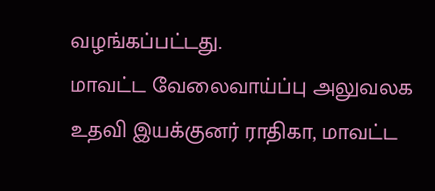வழங்கப்பட்டது.
மாவட்ட வேலைவாய்ப்பு அலுவலக உதவி இயக்குனர் ராதிகா, மாவட்ட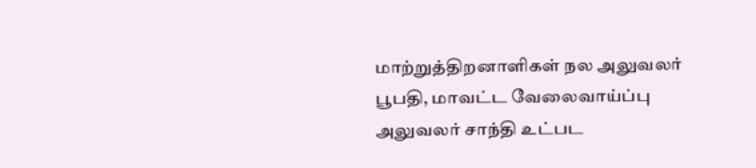மாற்றுத்திறனாளிகள் நல அலுவலர் பூபதி, மாவட்ட வேலைவாய்ப்பு அலுவலர் சாந்தி உட்பட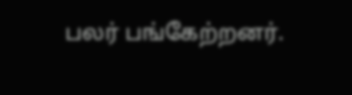பலர் பங்கேற்றனர்.